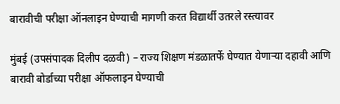बारावीची परीक्षा ऑनलाइन घेण्याची मागणी करत विद्यार्थी उतरले रस्त्यावर

मुंबई (उपसंपादक दिलीप दळवी) – राज्य शिक्षण मंडळातर्फे घेण्यात येणाऱ्या दहावी आणि बारावी बोर्डाच्या परीक्षा ऑफलाइन घेण्याची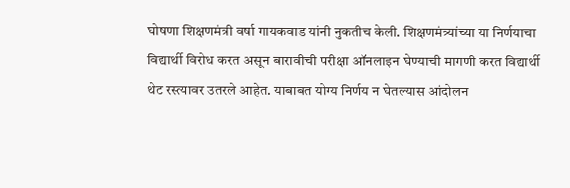घोषणा शिक्षणमंत्री वर्षा गायकवाड यांनी नुकतीच केली. शिक्षणमंत्र्यांच्या या निर्णयाचा विद्यार्थी विरोध करत असून बारावीची परीक्षा ऑनलाइन घेण्याची मागणी करत विद्यार्थी थेट रस्त्यावर उतरले आहेत. याबाबत योग्य निर्णय न घेतल्यास आंदोलन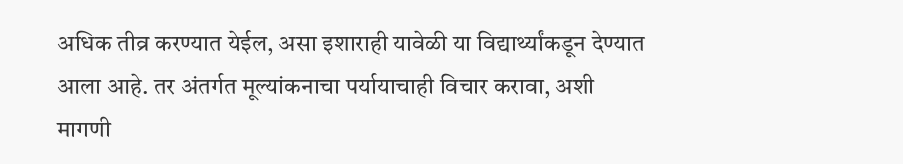अधिक तीव्र करण्यात येईल, असा इशाराही यावेळी या विद्यार्थ्यांकडून देण्यात आला आहे. तर अंतर्गत मूल्यांकनाचा पर्यायाचाही विचार करावा, अशी मागणी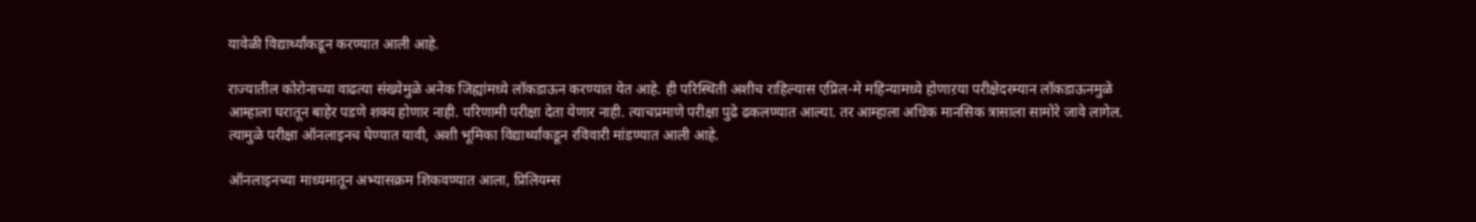यावेळी विद्यार्थ्यांकडून करण्यात आली आहे.

राज्यातील कोरोनाच्या वाढत्या संख्येमुळे अनेक जिह्यांमध्ये लॉकडाऊन करण्यात येत आहे. ही परिस्थिती अशीच राहिल्यास एप्रिल-मे महिन्यामध्ये होणाऱया परीक्षेदरम्यान लॉकडाऊनमुळे आम्हाला घरातून बाहेर पडणे शक्य होणार नाही. परिणामी परीक्षा देता येणार नाही. त्याचप्रमाणे परीक्षा पुढे ढकलण्यात आल्या. तर आम्हाला अधिक मानसिक त्रासाला सामोरे जावे लागेल. त्यामुळे परीक्षा ऑनलाइनच घेण्यात यावी, अशी भूमिका विद्यार्थ्यांकडून रविवारी मांडण्यात आली आहे.

ऑनलाइनच्या माध्यमातून अभ्यासक्रम शिकवण्यात आला, प्रिलियम्स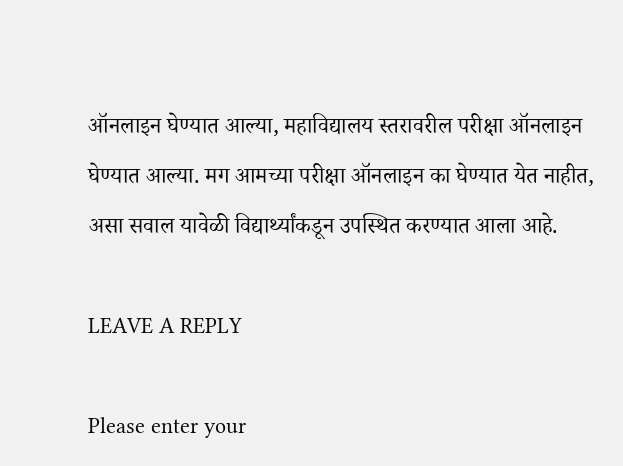ऑनलाइन घेण्यात आल्या, महाविद्यालय स्तरावरील परीक्षा ऑनलाइन घेण्यात आल्या. मग आमच्या परीक्षा ऑनलाइन का घेण्यात येत नाहीत, असा सवाल यावेळी विद्यार्थ्यांकडून उपस्थित करण्यात आला आहे.

LEAVE A REPLY

Please enter your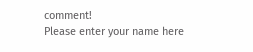comment!
Please enter your name here